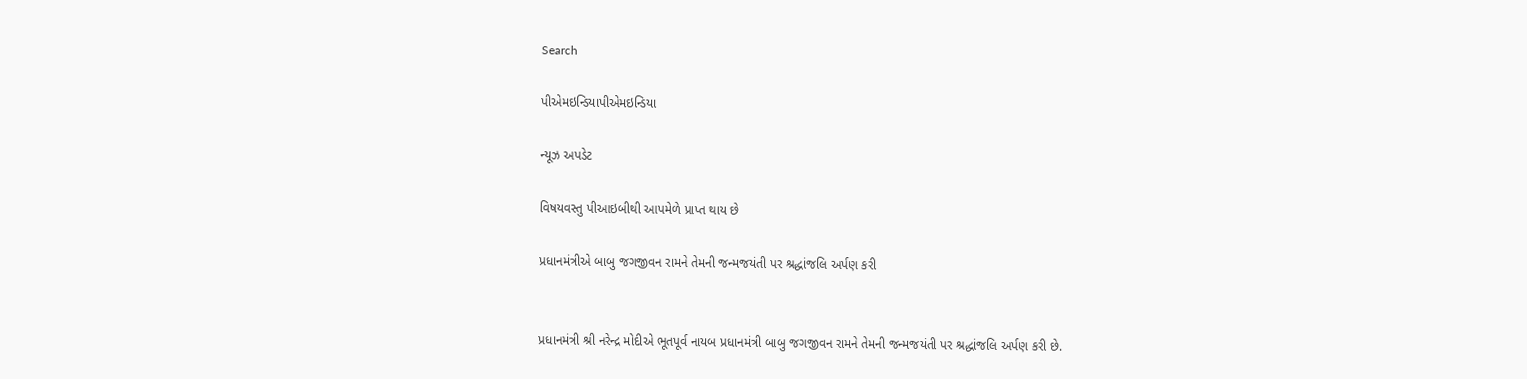Search

પીએમઇન્ડિયાપીએમઇન્ડિયા

ન્યૂઝ અપડેટ

વિષયવસ્તુ પીઆઇબીથી આપમેળે પ્રાપ્ત થાય છે

પ્રધાનમંત્રીએ બાબુ જગજીવન રામને તેમની જન્મજયંતી પર શ્રદ્ધાંજલિ અર્પણ કરી


પ્રધાનમંત્રી શ્રી નરેન્દ્ર મોદીએ ભૂતપૂર્વ નાયબ પ્રધાનમંત્રી બાબુ જગજીવન રામને તેમની જન્મજયંતી પર શ્રદ્ધાંજલિ અર્પણ કરી છે.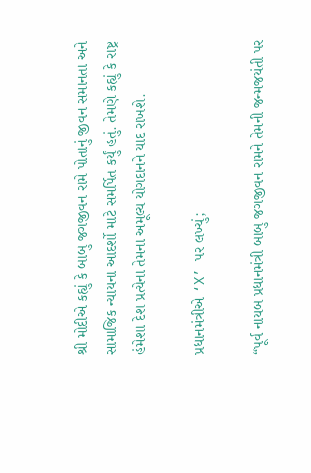શ્રી મોદીએ કહ્યું કે બાબુ જગજીવન રામે પોતાનું જીવન સમાનતા અને સામાજિક ન્યાયના આદર્શો માટે સમર્પિત કર્યું હતું. તેમણે કહ્યું કે રાષ્ટ્ર હંમેશા દેશ પ્રત્યેના તેમના અમૂલ્ય યોગદાનને યાદ રાખશે.

પ્રધાનમંત્રીએ ‘X’ પર લખ્યું;

“પૂર્વ નાયબ પ્રધાનમંત્રી બાબુ જગજીવન રામને તેમની જન્મજયંતી પર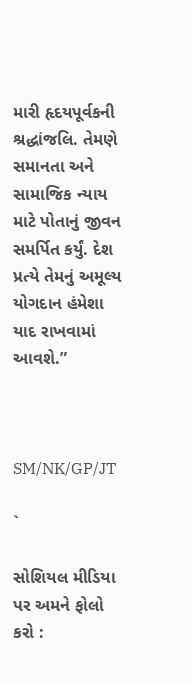મારી હૃદયપૂર્વકની શ્રદ્ધાંજલિ. તેમણે સમાનતા અને સામાજિક ન્યાય માટે પોતાનું જીવન સમર્પિત કર્યું. દેશ પ્રત્યે તેમનું અમૂલ્ય યોગદાન હંમેશા યાદ રાખવામાં આવશે.”



SM/NK/GP/JT

`

સોશિયલ મીડિયા પર અમને ફોલો કરો :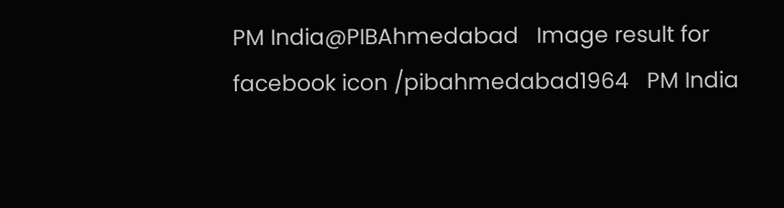PM India@PIBAhmedabad   Image result for facebook icon /pibahmedabad1964   PM India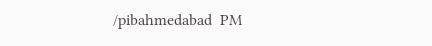/pibahmedabad  PM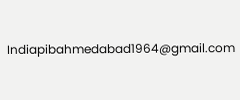Indiapibahmedabad1964@gmail.com